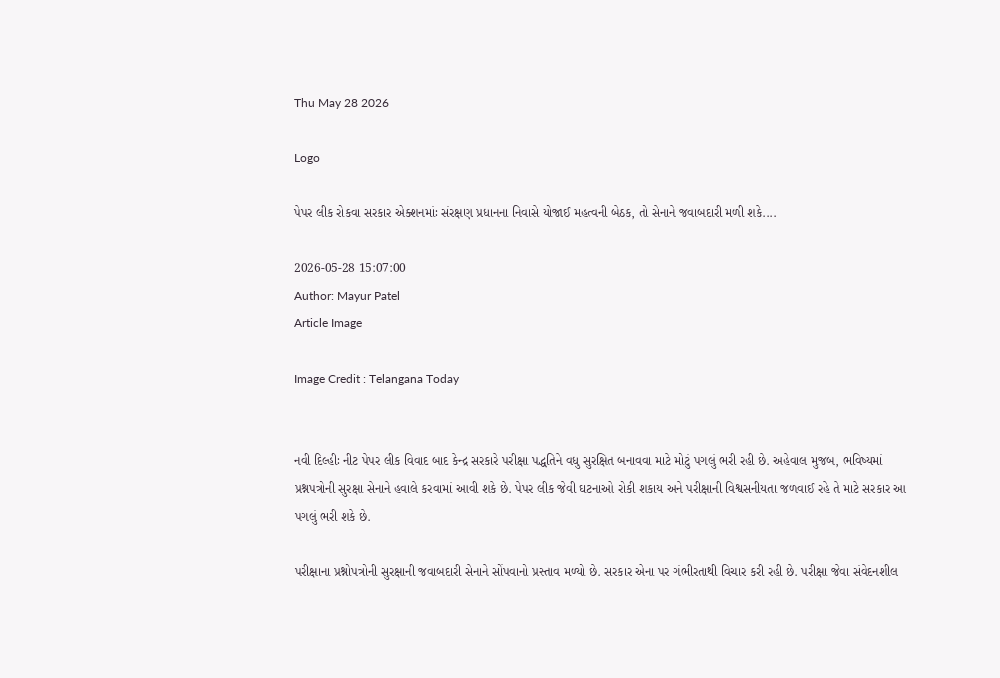Thu May 28 2026

Logo

પેપર લીક રોકવા સરકાર એક્શનમાંઃ સંરક્ષણ પ્રધાનના નિવાસે યોજાઈ મહત્વની બેઠક, તો સેનાને જવાબદારી મળી શકે....

2026-05-28 15:07:00
Author: Mayur Patel
Article Image

Image Credit : Telangana Today


નવી દિલ્હીઃ નીટ પેપર લીક વિવાદ બાદ કેન્દ્ર સરકારે પરીક્ષા પદ્ધતિને વધુ સુરક્ષિત બનાવવા માટે મોટું પગલું ભરી રહી છે. અહેવાલ મુજબ, ભવિષ્યમાં પ્રશ્નપત્રોની સુરક્ષા સેનાને હવાલે કરવામાં આવી શકે છે. પેપર લીક જેવી ઘટનાઓ રોકી શકાય અને પરીક્ષાની વિશ્વસનીયતા જળવાઈ રહે તે માટે સરકાર આ પગલું ભરી શકે છે.

પરીક્ષાના પ્રશ્નોપત્રોની સુરક્ષાની જવાબદારી સેનાને સોંપવાનો પ્રસ્તાવ મળ્યો છે. સરકાર એના પર ગંભીરતાથી વિચાર કરી રહી છે. પરીક્ષા જેવા સંવેદનશીલ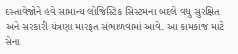દસ્તાવેજોને હવે સામાન્ય લોજિસ્ટિક સિસ્ટમના બદલે વધુ સુરક્ષિત અને સરકારી યંત્રણા મારફત સંભાળવામાં આવે. આ કામકાજ માટે સેના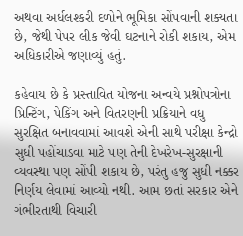અથવા અર્ધલશ્કરી દળોને ભૂમિકા સોંપવાની શક્યતા છે, જેથી પેપર લીક જેવી ઘટનાને રોકી શકાય, એમ અધિકારીએ જણાવ્યું હતું.

કહેવાય છે કે પ્રસ્તાવિત યોજના અન્વયે પ્રશ્નોપત્રોના પ્રિન્ટિંગ, પેકિંગ અને વિતરણની પ્રક્રિયાને વધુ સુરક્ષિત બનાવવામાં આવશે એની સાથે પરીક્ષા કેન્દ્રો સુધી પહોંચાડવા માટે પણ તેની દેખરેખ-સુરક્ષાની વ્યવસ્થા પણ સોંપી શકાય છે, પરંતુ હજુ સુધી નક્કર નિર્ણય લેવામાં આવ્યો નથી. આમ છતાં સરકાર એને ગંભીરતાથી વિચારી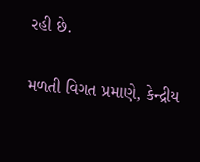રહી છે.

મળતી વિગત પ્રમાણે, કેન્દ્રીય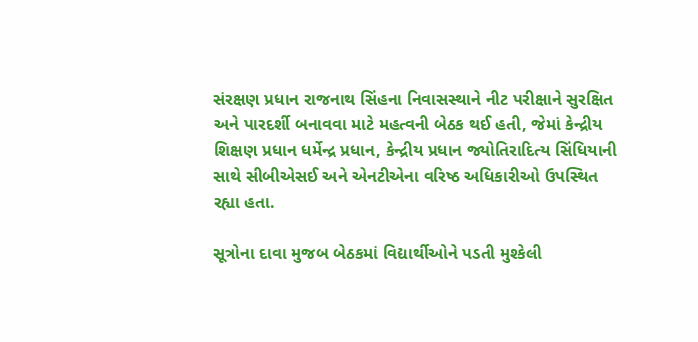સંરક્ષણ પ્રધાન રાજનાથ સિંહના નિવાસસ્થાને નીટ પરીક્ષાને સુરક્ષિત અને પારદર્શી બનાવવા માટે મહત્વની બેઠક થઈ હતી, જેમાં કેન્દ્રીય શિક્ષણ પ્રધાન ધર્મેન્દ્ર પ્રધાન, કેન્દ્રીય પ્રધાન જ્યોતિરાદિત્ય સિંધિયાની સાથે સીબીએસઈ અને એનટીએના વરિષ્ઠ અધિકારીઓ ઉપસ્થિત રહ્યા હતા.

સૂત્રોના દાવા મુજબ બેઠકમાં વિદ્યાર્થીઓને પડતી મુશ્કેલી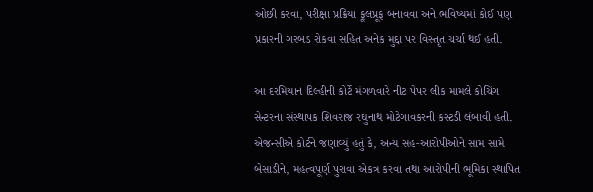ઓછી કરવા, પરીક્ષા પ્રક્રિયા ફૂલપ્રૂફ બનાવવા અને ભવિષ્યમાં કોઈ પણ પ્રકારની ગરબડ રોકવા સહિત અનેક મુદ્દા પર વિસ્તૃત ચર્ચા થઈ હતી.

આ દરમિયાન દિલ્હીની કોર્ટે મંગળવારે નીટ પેપર લીક મામલે કોચિંગ સેન્ટરના સંસ્થાપક શિવરાજ રઘુનાથ મોટેગાવકરની કસ્ટડી લંબાવી હતી. એજન્સીએ કોર્ટને જણાવ્યું હતું કે, અન્ય સહ-આરોપીઓને સામ સામે બેસાડીને, મહત્વપૂર્ણ પુરાવા એકત્ર કરવા તથા આરોપીની ભૂમિકા સ્થાપિત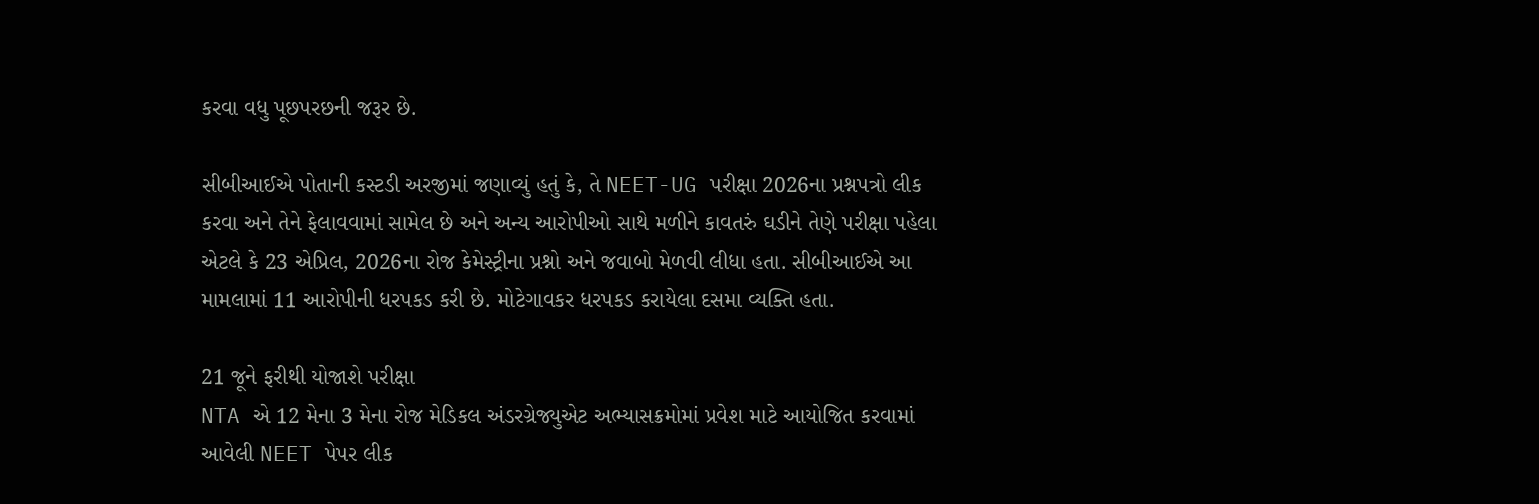કરવા વધુ પૂછપરછની જરૂર છે.

સીબીઆઈએ પોતાની કસ્ટડી અરજીમાં જણાવ્યું હતું કે, તે NEET-UG પરીક્ષા 2026ના પ્રશ્નપત્રો લીક કરવા અને તેને ફેલાવવામાં સામેલ છે અને અન્ય આરોપીઓ સાથે મળીને કાવતરું ઘડીને તેણે પરીક્ષા પહેલા એટલે કે 23 એપ્રિલ, 2026ના રોજ કેમેસ્ટ્રીના પ્રશ્નો અને જવાબો મેળવી લીધા હતા. સીબીઆઈએ આ મામલામાં 11 આરોપીની ધરપકડ કરી છે. મોટેગાવકર ધરપકડ કરાયેલા દસમા વ્યક્તિ હતા.

21 જૂને ફરીથી યોજાશે પરીક્ષા
NTA એ 12 મેના 3 મેના રોજ મેડિકલ અંડરગ્રેજ્યુએટ અભ્યાસક્રમોમાં પ્રવેશ માટે આયોજિત કરવામાં આવેલી NEET પેપર લીક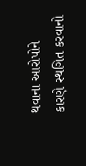થવાના આરોપોને કારણે સ્થગિત કરવાનો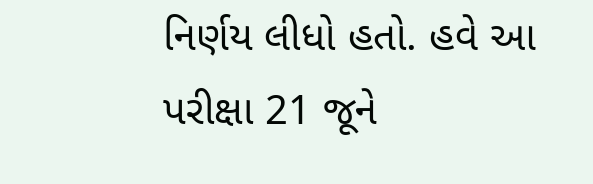નિર્ણય લીધો હતો. હવે આ પરીક્ષા 21 જૂને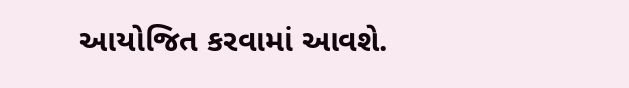આયોજિત કરવામાં આવશે.